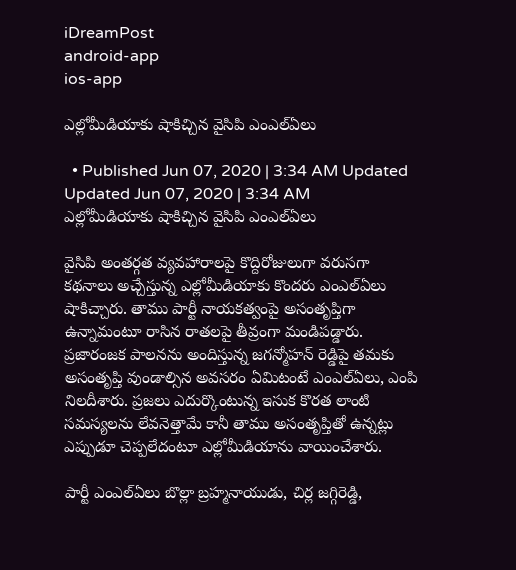iDreamPost
android-app
ios-app

ఎల్లోమీడియాకు షాకిచ్చిన వైసిపి ఎంఎల్ఏలు

  • Published Jun 07, 2020 | 3:34 AM Updated Updated Jun 07, 2020 | 3:34 AM
ఎల్లోమీడియాకు షాకిచ్చిన వైసిపి ఎంఎల్ఏలు

వైసిపి అంతర్గత వ్యవహారాలపై కొద్దిరోజులుగా వరుసగా కథనాలు అచ్చేస్తున్న ఎల్లోమీడియాకు కొందరు ఎంఎల్ఏలు షాకిచ్చారు. తాము పార్టీ నాయకత్వంపై అసంతృప్తిగా ఉన్నామంటూ రాసిన రాతలపై తీవ్రంగా మండిపడ్డారు. ప్రజారంజక పాలనను అందిస్తున్న జగన్మోహన్ రెడ్డిపై తమకు అసంతృప్తి వుండాల్సిన అవసరం ఏమిటంటే ఎంఎల్ఏలు, ఎంపి నిలదీశారు. ప్రజలు ఎదుర్కొంటున్న ఇసుక కొరత లాంటి సమస్యలను లేవనెత్తామే కానీ తాము అసంతృప్తితో ఉన్నట్లు ఎప్పుడూ చెప్పలేదంటూ ఎల్లోమీడియాను వాయించేశారు.

పార్టీ ఎంఎల్ఏలు బొల్లా బ్రహ్మనాయుడు, చిర్ల జగ్గిరెడ్డి,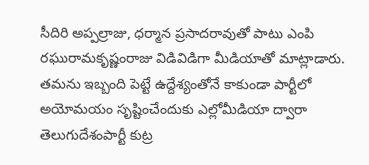సీదిరి అప్పల్రాజు, ధర్మాన ప్రసాదరావుతో పాటు ఎంపి రఘురామకృష్ణంరాజు విడివిడిగా మీడియాతో మాట్లాడారు. తమను ఇబ్బంది పెట్టే ఉద్దేశ్యంతోనే కాకుండా పార్టీలో అయోమయం సృష్టించేందుకు ఎల్లోమీడియా ద్వారా తెలుగుదేశంపార్టీ కుట్ర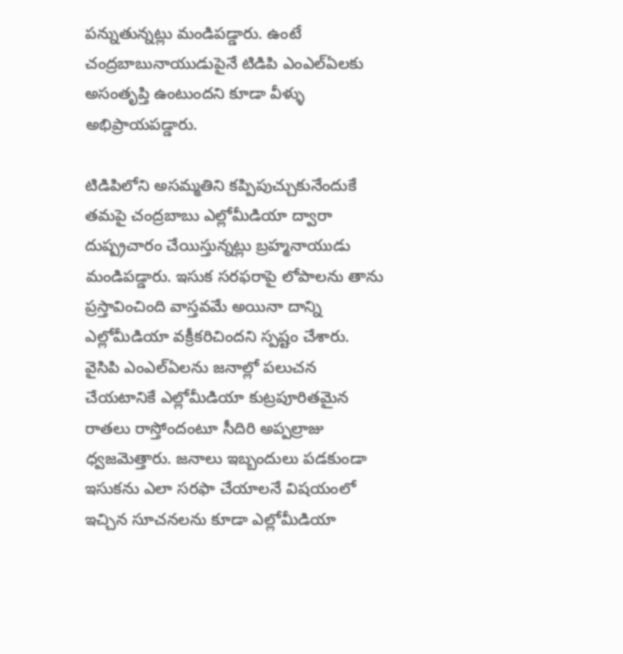పన్నుతున్నట్లు మండిపడ్డారు. ఉంటే చంద్రబాబునాయుడుపైనే టిడిపి ఎంఎల్ఏలకు అసంతృప్తి ఉంటుందని కూడా వీళ్ళు అభిప్రాయపడ్డారు.

టిడిపిలోని అసమ్మతిని కప్పిపుచ్చుకునేందుకే తమపై చంద్రబాబు ఎల్లోమీడియా ద్వారా దుష్ప్రచారం చేయిస్తున్నట్లు బ్రహ్మనాయుడు మండిపడ్డారు. ఇసుక సరఫరాపై లోపాలను తాను ప్రస్తావించింది వాస్తవమే అయినా దాన్ని ఎల్లోమీడియా వక్రీకరిచిందని స్పష్టం చేశారు. వైసిపి ఎంఎల్ఏలను జనాల్లో పలుచన చేయటానికే ఎల్లోమీడియా కుట్రపూరితమైన రాతలు రాస్తోందంటూ సీదిరి అప్పల్రాజు ధ్వజమెత్తారు. జనాలు ఇబ్బందులు పడకుండా ఇసుకను ఎలా సరఫా చేయాలనే విషయంలో ఇచ్చిన సూచనలను కూడా ఎల్లోమీడియా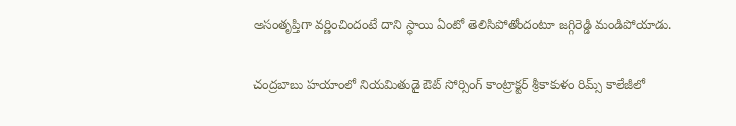అసంతృప్తిగా వర్ణించిందంటే దాని స్ధాయి ఏంటో తెలిసిపోతోందంటూ జగ్గిరెడ్డి మండిపోయాడు.

చంద్రబాబు హయాంలో నియమితుడై ఔట్ సోర్సింగ్ కాంట్రాక్టర్ శ్రీకాకుళం రిమ్స్ కాలేజీలో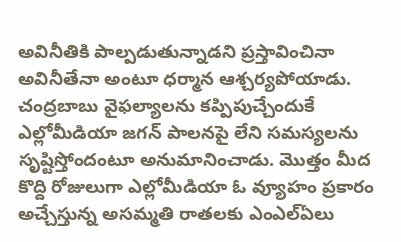అవినీతికి పాల్పడుతున్నాడని ప్రస్తావించినా అవినీతేనా అంటూ ధర్మాన ఆశ్చర్యపోయాడు. చంద్రబాబు వైఫల్యాలను కప్పిపుచ్చేందుకే ఎల్లోమీడియా జగన్ పాలనపై లేని సమస్యలను సృష్టిస్తోందంటూ అనుమానించాడు. మొత్తం మీద కొద్ది రోజులుగా ఎల్లోమీడియా ఓ వ్యూహం ప్రకారం అచ్చేస్తున్న అసమ్మతి రాతలకు ఎంఎల్ఏలు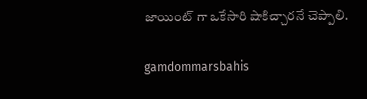జాయింట్ గా ఒకేసారి షాకిచ్చారనే చెప్పాలి.

gamdommarsbahis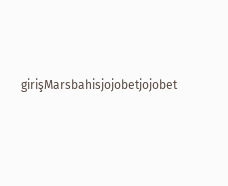girişMarsbahisjojobetjojobet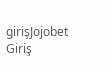girişJojobet Giriş